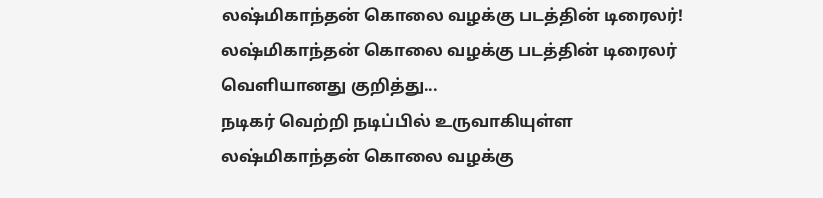லஷ்மிகாந்தன் கொலை வழக்கு படத்தின் டிரைலர்!
லஷ்மிகாந்தன் கொலை வழக்கு படத்தின் டிரைலர் வெளியானது குறித்து...
நடிகர் வெற்றி நடிப்பில் உருவாகியுள்ள லஷ்மிகாந்தன் கொலை வழக்கு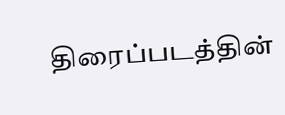திரைப்படத்தின்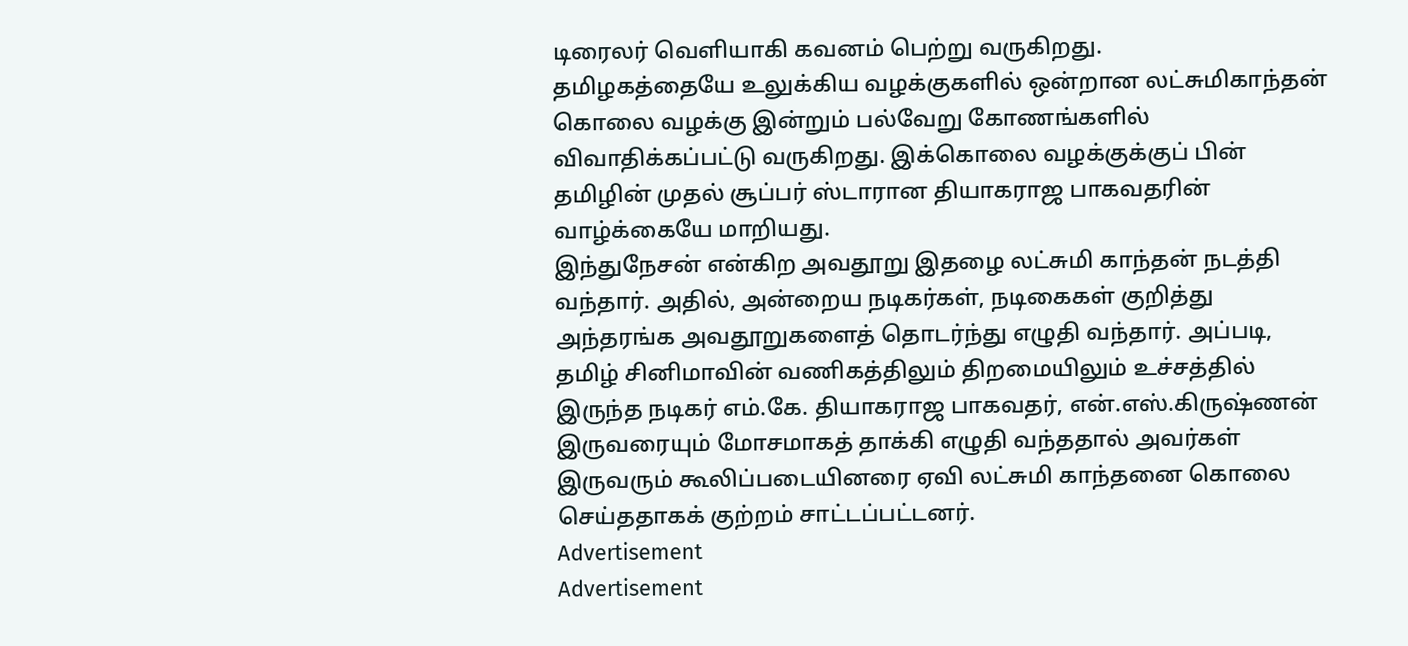டிரைலர் வெளியாகி கவனம் பெற்று வருகிறது.
தமிழகத்தையே உலுக்கிய வழக்குகளில் ஒன்றான லட்சுமிகாந்தன் கொலை வழக்கு இன்றும் பல்வேறு கோணங்களில் விவாதிக்கப்பட்டு வருகிறது. இக்கொலை வழக்குக்குப் பின் தமிழின் முதல் சூப்பர் ஸ்டாரான தியாகராஜ பாகவதரின் வாழ்க்கையே மாறியது.
இந்துநேசன் என்கிற அவதூறு இதழை லட்சுமி காந்தன் நடத்தி வந்தார். அதில், அன்றைய நடிகர்கள், நடிகைகள் குறித்து அந்தரங்க அவதூறுகளைத் தொடர்ந்து எழுதி வந்தார். அப்படி, தமிழ் சினிமாவின் வணிகத்திலும் திறமையிலும் உச்சத்தில் இருந்த நடிகர் எம்.கே. தியாகராஜ பாகவதர், என்.எஸ்.கிருஷ்ணன் இருவரையும் மோசமாகத் தாக்கி எழுதி வந்ததால் அவர்கள் இருவரும் கூலிப்படையினரை ஏவி லட்சுமி காந்தனை கொலை செய்ததாகக் குற்றம் சாட்டப்பட்டனர்.
Advertisement
Advertisement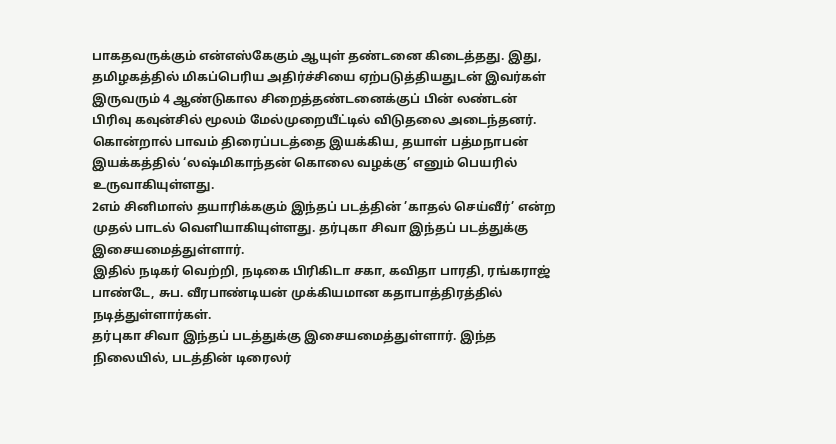பாகதவருக்கும் என்எஸ்கேகும் ஆயுள் தண்டனை கிடைத்தது. இது, தமிழகத்தில் மிகப்பெரிய அதிர்ச்சியை ஏற்படுத்தியதுடன் இவர்கள் இருவரும் 4 ஆண்டுகால சிறைத்தண்டனைக்குப் பின் லண்டன் பிரிவு கவுன்சில் மூலம் மேல்முறையீட்டில் விடுதலை அடைந்தனர்.
கொன்றால் பாவம் திரைப்படத்தை இயக்கிய, தயாள் பத்மநாபன் இயக்கத்தில் ‘லஷ்மிகாந்தன் கொலை வழக்கு’ எனும் பெயரில் உருவாகியுள்ளது.
2எம் சினிமாஸ் தயாரிக்ககும் இந்தப் படத்தின் ’காதல் செய்வீர்’ என்ற முதல் பாடல் வெளியாகியுள்ளது. தர்புகா சிவா இந்தப் படத்துக்கு இசையமைத்துள்ளார்.
இதில் நடிகர் வெற்றி, நடிகை பிரிகிடா சகா, கவிதா பாரதி, ரங்கராஜ் பாண்டே, சுப. வீரபாண்டியன் முக்கியமான கதாபாத்திரத்தில் நடித்துள்ளார்கள்.
தர்புகா சிவா இந்தப் படத்துக்கு இசையமைத்துள்ளார். இந்த நிலையில், படத்தின் டிரைலர்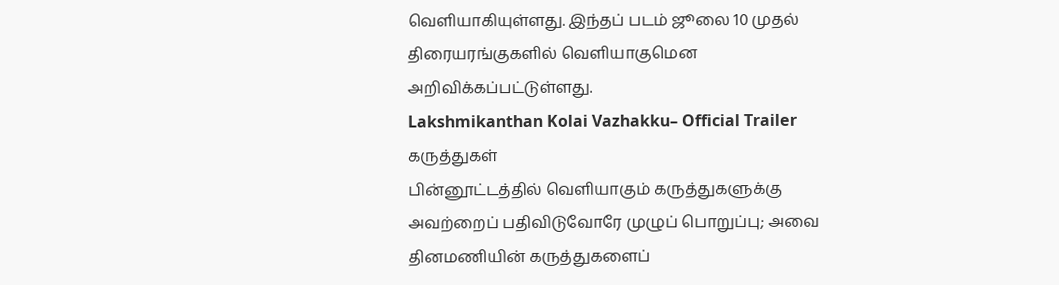வெளியாகியுள்ளது. இந்தப் படம் ஜூலை 10 முதல் திரையரங்குகளில் வெளியாகுமென அறிவிக்கப்பட்டுள்ளது.
Lakshmikanthan Kolai Vazhakku– Official Trailer
கருத்துகள்
பின்னூட்டத்தில் வெளியாகும் கருத்துகளுக்கு அவற்றைப் பதிவிடுவோரே முழுப் பொறுப்பு; அவை தினமணியின் கருத்துகளைப்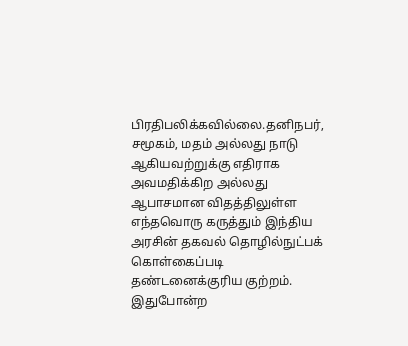பிரதிபலிக்கவில்லை.தனிநபர், சமூகம், மதம் அல்லது நாடு ஆகியவற்றுக்கு எதிராக அவமதிக்கிற அல்லது ஆபாசமான விதத்திலுள்ள எந்தவொரு கருத்தும் இந்திய அரசின் தகவல் தொழில்நுட்பக் கொள்கைப்படி தண்டனைக்குரிய குற்றம். இதுபோன்ற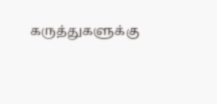கருத்துகளுக்கு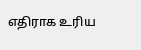எதிராக உரிய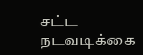சட்ட நடவடிக்கை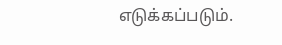எடுக்கப்படும்.